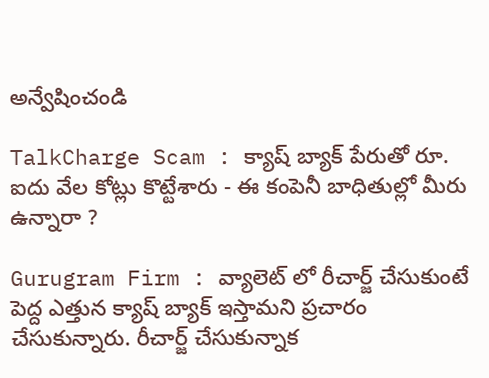అన్వేషించండి

TalkCharge Scam : క్యాష్ బ్యాక్ పేరుతో రూ. ఐదు వేల కోట్లు కొట్టేశారు - ఈ కంపెనీ బాధితుల్లో మీరు ఉన్నారా ?

Gurugram Firm : వ్యాలెట్ లో రీచార్జ్ చేసుకుంటే పెద్ద ఎత్తున క్యాష్ బ్యాక్ ఇస్తామని ప్రచారం చేసుకున్నారు. రీచార్జ్ చేసుకున్నాక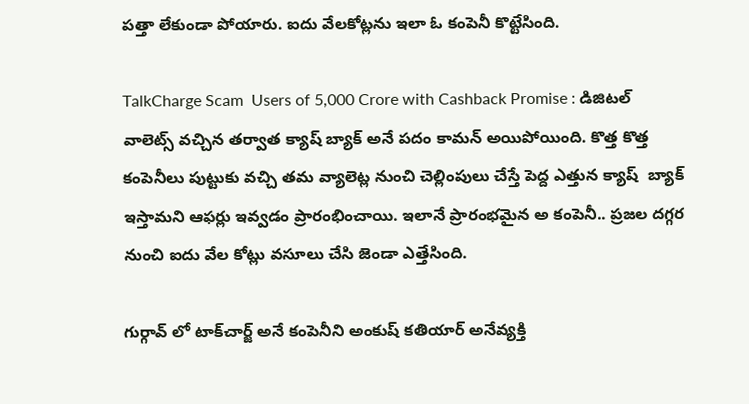పత్తా లేకుండా పోయారు. ఐదు వేలకోట్లను ఇలా ఓ కంపెనీ కొట్టేసింది.

TalkCharge Scam  Users of 5,000 Crore with Cashback Promise : డిజిటల్ వాలెట్స్ వచ్చిన తర్వాత క్యాష్ బ్యాక్ అనే పదం కామన్ అయిపోయింది. కొత్త కొత్త కంపెనీలు పుట్టుకు వచ్చి తమ వ్యాలెట్ల నుంచి చెల్లింపులు చేస్తే పెద్ద ఎత్తున క్యాష్  బ్యాక్ ఇస్తామని ఆఫర్లు ఇవ్వడం ప్రారంభించాయి. ఇలానే ప్రారంభమైన అ కంపెనీ.. ప్రజల దగ్గర నుంచి ఐదు వేల కోట్లు వసూలు చేసి జెండా ఎత్తేసింది.

గుర్గావ్ లో టాక్‌చార్జ్ అనే కంపెనీని అంకుష్ కతియార్ అనేవ్యక్తి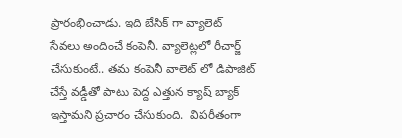ప్రారంభించాడు. ఇది బేసిక్ గా వ్యాలెట్ సేవలు అందించే కంపెనీ. వ్యాలెట్లలో రీచార్జ్ చేసుకుంటే.. తమ కంపెనీ వాలెట్ లో డిపాజిట్ చేస్తే వడ్డీతో పాటు పెద్ద ఎత్తున క్యాష్ బ్యాక్ ఇస్తామని ప్రచారం చేసుకుంది.  విపరీతంగా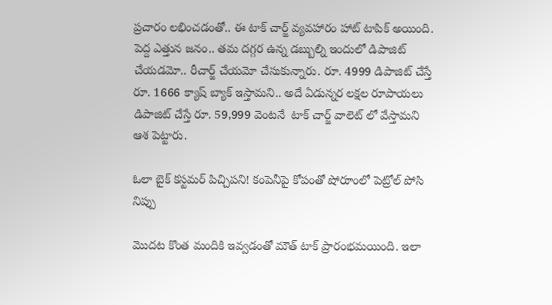ప్రచారం లభించడంతో.. ఈ టాక్ చార్జ్ వ్యవహారం హాట్ టాపిక్ అయింది. పెద్ద ఎత్తున జనం.. తమ దగ్గర ఉన్న డబ్బుల్ని ఇందులో డిపాజిట్ చేయడమో.. రీచార్జ్ చేయమో చేసుకున్నారు. రూ. 4999 డిపాజిట్ చేస్తే రూ. 1666 క్యాష్ బ్యాక్ ఇస్తామని.. అదే ఏడున్నర లక్షల రూపాయలు డిపాజిట్ చేస్తే రూ. 59,999 వెంటనే  టాక్ చార్జ్ వాలెట్ లో వేస్తామని ఆశ పెట్టారు.

ఓలా బైక్‌ కస్టమర్ పిచ్చిపని! కంపెనీపై కోపంతో షోరూంలో పెట్రోల్‌ పోసి నిప్పు

మొదట కొంత మందికి ఇవ్వడంతో మౌత్ టాక్ ప్రారంభమయింది. ఇలా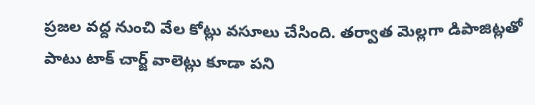ప్రజల వద్ద నుంచి వేల కోట్లు వసూలు చేసింది. తర్వాత మెల్లగా డిపాజిట్లతో పాటు టాక్ చార్జ్ వాలెట్లు కూడా పని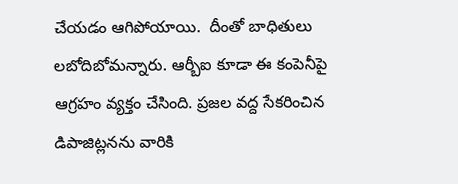చేయడం ఆగిపోయాయి.  దీంతో బాధితులు లబోదిబోమన్నారు. ఆర్బీఐ కూడా ఈ కంపెనీపై ఆగ్రహం వ్యక్తం చేసింది. ప్రజల వద్ద సేకరించిన డిపాజిట్లనను వారికి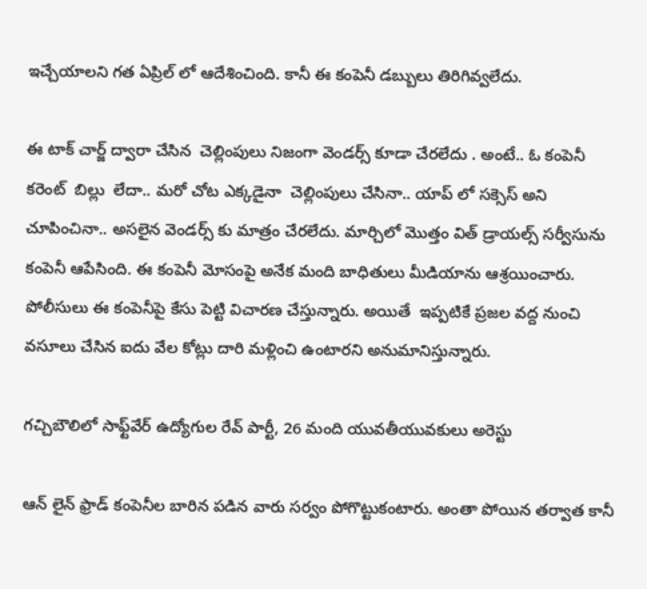ఇచ్చేయాలని గత ఏప్రిల్ లో ఆదేశించింది. కానీ ఈ కంపెనీ డబ్బులు తిరిగివ్వలేదు.

ఈ టాక్ చార్జ్ ద్వారా చేసిన  చెల్లింపులు నిజంగా వెండర్స్ కూడా చేరలేదు . అంటే.. ఓ కంపెనీ  కరెంట్  బిల్లు  లేదా.. మరో చోట ఎక్కడైనా  చెల్లింపులు చేసినా.. యాప్ లో సక్సెస్ అని చూపించినా.. అసలైన వెండర్స్ కు మాత్రం చేరలేదు. మార్చిలో మొత్తం విత్ డ్రాయల్స్ సర్వీసును కంపెనీ ఆపేసింది. ఈ కంపెనీ మోసంపై అనేక మంది బాధితులు మీడియాను ఆశ్రయించారు. పోలీసులు ఈ కంపెనీపై కేసు పెట్టి విచారణ చేస్తున్నారు. అయితే  ఇప్పటికే ప్రజల వద్ద నుంచి వసూలు చేసిన ఐదు వేల కోట్లు దారి మళ్లించి ఉంటారని అనుమానిస్తున్నారు.

గచ్చిబౌలిలో సాఫ్ట్‌వేర్ ఉద్యోగుల రేవ్ పార్టీ, 26 మంది యువతీయువకులు అరెస్టు

ఆన్ లైన్ ఫ్రాడ్ కంపెనీల బారిన పడిన వారు సర్వం పోగొట్టుకంటారు. అంతా పోయిన తర్వాత కానీ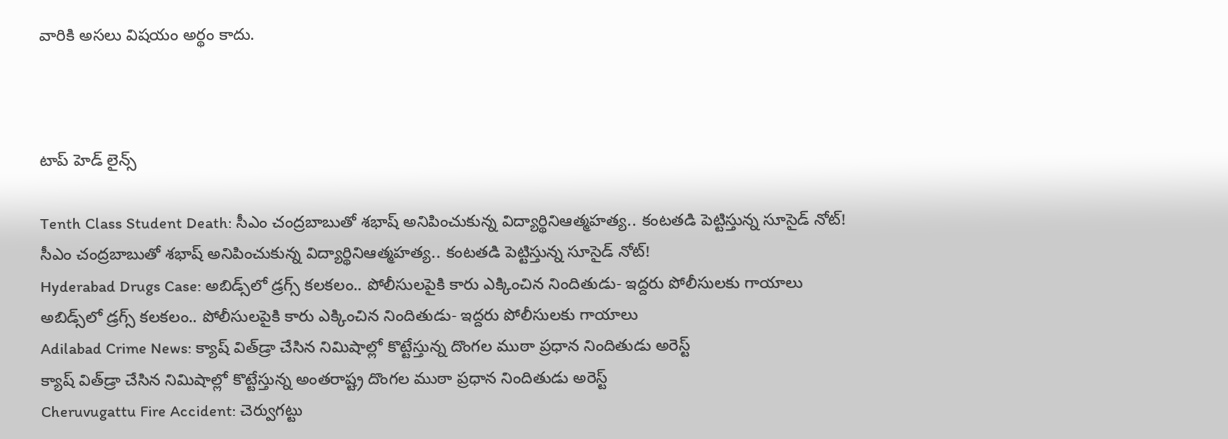వారికి అసలు విషయం అర్థం కాదు.



టాప్ హెడ్ లైన్స్

Tenth Class Student Death: సీఎం చంద్రబాబుతో శభాష్ అనిపించుకున్న విద్యార్థినిఆత్మహత్య.. కంటతడి పెట్టిస్తున్న సూసైడ్ నోట్!
సీఎం చంద్రబాబుతో శభాష్ అనిపించుకున్న విద్యార్థినిఆత్మహత్య.. కంటతడి పెట్టిస్తున్న సూసైడ్ నోట్!
Hyderabad Drugs Case: అబిడ్స్‌లో డ్రగ్స్ కలకలం.. పోలీసులపైకి కారు ఎక్కించిన నిందితుడు- ఇద్దరు పోలీసులకు గాయాలు
అబిడ్స్‌లో డ్రగ్స్ కలకలం.. పోలీసులపైకి కారు ఎక్కించిన నిందితుడు- ఇద్దరు పోలీసులకు గాయాలు
Adilabad Crime News: క్యాష్ విత్‌డ్రా చేసిన నిమిషాల్లో కొట్టేస్తున్న దొంగల ముఠా ప్రధాన నిందితుడు అరెస్ట్
క్యాష్ విత్‌డ్రా చేసిన నిమిషాల్లో కొట్టేస్తున్న అంతరాష్ట్ర దొంగల ముఠా ప్రధాన నిందితుడు అరెస్ట్
Cheruvugattu Fire Accident: చెర్వుగట్టు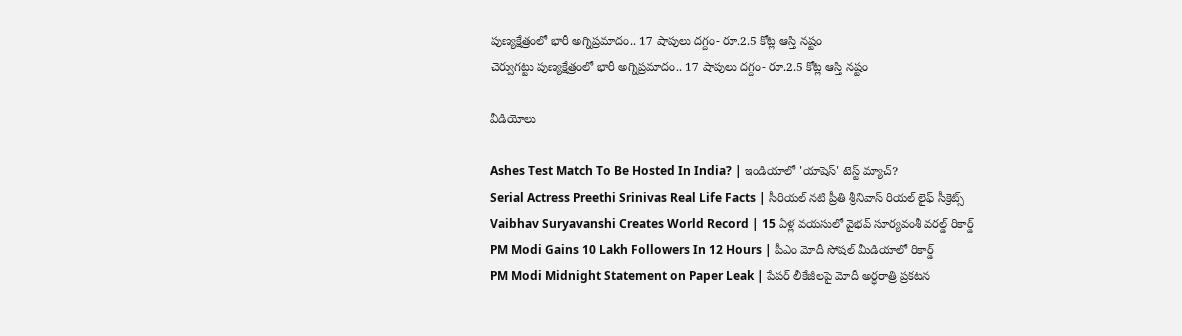పుణ్యక్షేత్రంలో భారీ అగ్నిప్రమాదం.. 17 షాపులు దగ్దం- రూ.2.5 కోట్ల ఆస్తి నష్టం
చెర్వుగట్టు పుణ్యక్షేత్రంలో భారీ అగ్నిప్రమాదం.. 17 షాపులు దగ్దం- రూ.2.5 కోట్ల ఆస్తి నష్టం

వీడియోలు

Ashes Test Match To Be Hosted In India? | ఇండియాలో 'యాషెస్' టెస్ట్ మ్యాచ్?
Serial Actress Preethi Srinivas Real Life Facts | సీరియల్ నటి ప్రీతి శ్రీనివాస్ రియల్ లైఫ్ సీక్రెట్స్
Vaibhav Suryavanshi Creates World Record | 15 ఏళ్ల వయసులో వైభవ్ సూర్యవంశీ వరల్డ్ రికార్డ్
PM Modi Gains 10 Lakh Followers In 12 Hours | పీఎం మోదీ సోషల్ మీడియాలో రికార్డ్
PM Modi Midnight Statement on Paper Leak | పేపర్ లీకేజీలపై మోదీ అర్ధరాత్రి ప్రకటన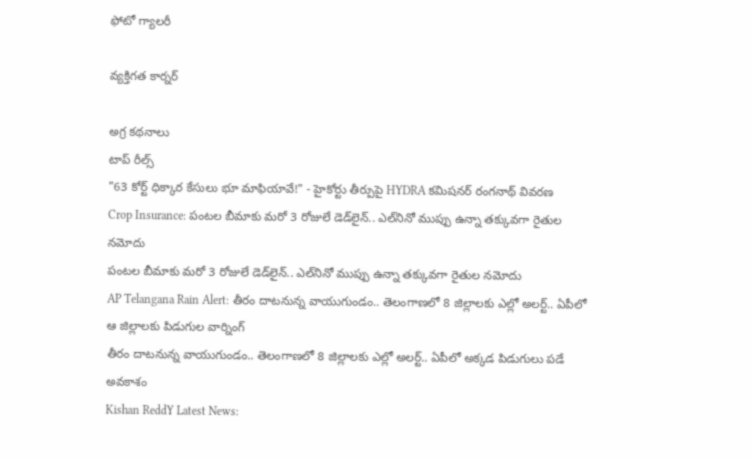ఫోటో గ్యాలరీ

వ్యక్తిగత కార్నర్

అగ్ర కథనాలు
టాప్ రీల్స్
"63 కోర్ట్ ధిక్కార కేసులు భూ మాఫియావే!" - హైకోర్టు తీర్పుపై HYDRA క‌మిష‌న‌ర్ రంగనాథ్ వివరణ
Crop Insurance: పంటల బీమాకు మరో 3 రోజులే డెడ్‌లైన్.. ఎల్‌నినో ముప్పు ఉన్నా తక్కువగా రైతుల నమోదు
పంటల బీమాకు మరో 3 రోజులే డెడ్‌లైన్.. ఎల్‌నినో ముప్పు ఉన్నా తక్కువగా రైతుల నమోదు
AP Telangana Rain Alert: తీరం దాటనున్న వాయుగుండం.. తెలంగాణలో 8 జిల్లాలకు ఎల్లో అలర్ట్.. ఏపీలో ఆ జిల్లాలకు పిడుగుల వార్నింగ్
తీరం దాటనున్న వాయుగుండం.. తెలంగాణలో 8 జిల్లాలకు ఎల్లో అలర్ట్.. ఏపీలో అక్కడ పిడుగులు పడే అవకాశం
Kishan ReddY Latest News: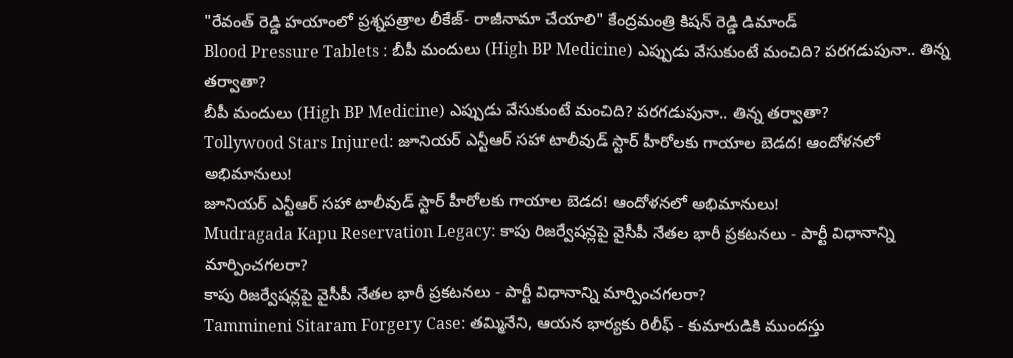"రేవంత్ రెడ్డి హయాంలో ప్రశ్నపత్రాల లీకేజ్‌- రాజీనామా చేయాలి" కేంద్రమంత్రి కిషన్ రెడ్డి డిమాండ్
Blood Pressure Tablets : బీపీ మందులు (High BP Medicine) ఎప్పుడు వేసుకుంటే మంచిది? పరగడుపునా.. తిన్న తర్వాతా?
బీపీ మందులు (High BP Medicine) ఎప్పుడు వేసుకుంటే మంచిది? పరగడుపునా.. తిన్న తర్వాతా?
Tollywood Stars Injured: జూనియర్ ఎన్టీఆర్‌ సహా టాలీవుడ్ స్టార్‌ హీరోలకు గాయాల బెడద! ఆందోళనలో అభిమానులు!
జూనియర్ ఎన్టీఆర్‌ సహా టాలీవుడ్ స్టార్‌ హీరోలకు గాయాల బెడద! ఆందోళనలో అభిమానులు!
Mudragada Kapu Reservation Legacy: కాపు రిజర్వేషన్లపై వైసీపీ నేతల భారీ ప్రకటనలు - పార్టీ విధానాన్ని మార్పించగలరా?
కాపు రిజర్వేషన్లపై వైసీపీ నేతల భారీ ప్రకటనలు - పార్టీ విధానాన్ని మార్పించగలరా?
Tammineni Sitaram Forgery Case: తమ్మినేని, ఆయన భార్యకు రిలీఫ్ - కుమారుడికి ముందస్తు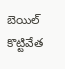బెయిల్ కొట్టివేత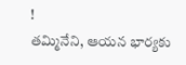!
తమ్మినేని, ఆయన భార్యకు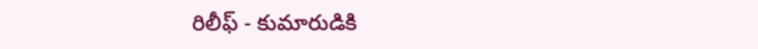రిలీఫ్ - కుమారుడికి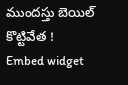ముందస్తు బెయిల్ కొట్టివేత !
Embed widget